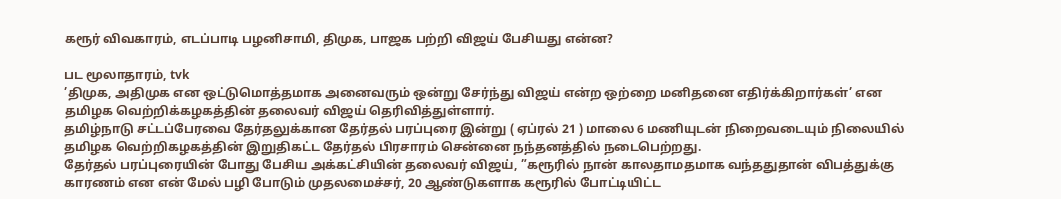கரூர் விவகாரம், எடப்பாடி பழனிசாமி, திமுக, பாஜக பற்றி விஜய் பேசியது என்ன?

பட மூலாதாரம், tvk
’திமுக, அதிமுக என ஒட்டுமொத்தமாக அனைவரும் ஒன்று சேர்ந்து விஜய் என்ற ஒற்றை மனிதனை எதிர்க்கிறார்கள்’ என தமிழக வெற்றிக்கழகத்தின் தலைவர் விஜய் தெரிவித்துள்ளார்.
தமிழ்நாடு சட்டப்பேரவை தேர்தலுக்கான தேர்தல் பரப்புரை இன்று ( ஏப்ரல் 21 ) மாலை 6 மணியுடன் நிறைவடையும் நிலையில் தமிழக வெற்றிகழகத்தின் இறுதிகட்ட தேர்தல் பிரசாரம் சென்னை நந்தனத்தில் நடைபெற்றது.
தேர்தல் பரப்புரையின் போது பேசிய அக்கட்சியின் தலைவர் விஜய், ”கரூரில் நான் காலதாமதமாக வந்ததுதான் விபத்துக்கு காரணம் என என் மேல் பழி போடும் முதலமைச்சர், 20 ஆண்டுகளாக கரூரில் போட்டியிட்ட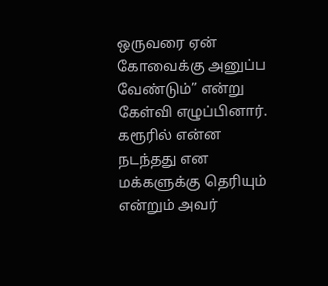ஒருவரை ஏன் கோவைக்கு அனுப்ப வேண்டும்” என்று கேள்வி எழுப்பினார்.
கரூரில் என்ன நடந்தது என மக்களுக்கு தெரியும் என்றும் அவர்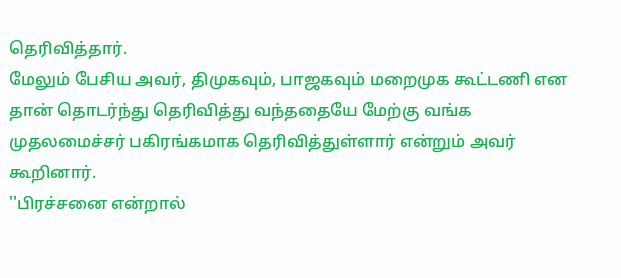தெரிவித்தார்.
மேலும் பேசிய அவர், திமுகவும், பாஜகவும் மறைமுக கூட்டணி என தான் தொடர்ந்து தெரிவித்து வந்ததையே மேற்கு வங்க முதலமைச்சர் பகிரங்கமாக தெரிவித்துள்ளார் என்றும் அவர் கூறினார்.
''பிரச்சனை என்றால்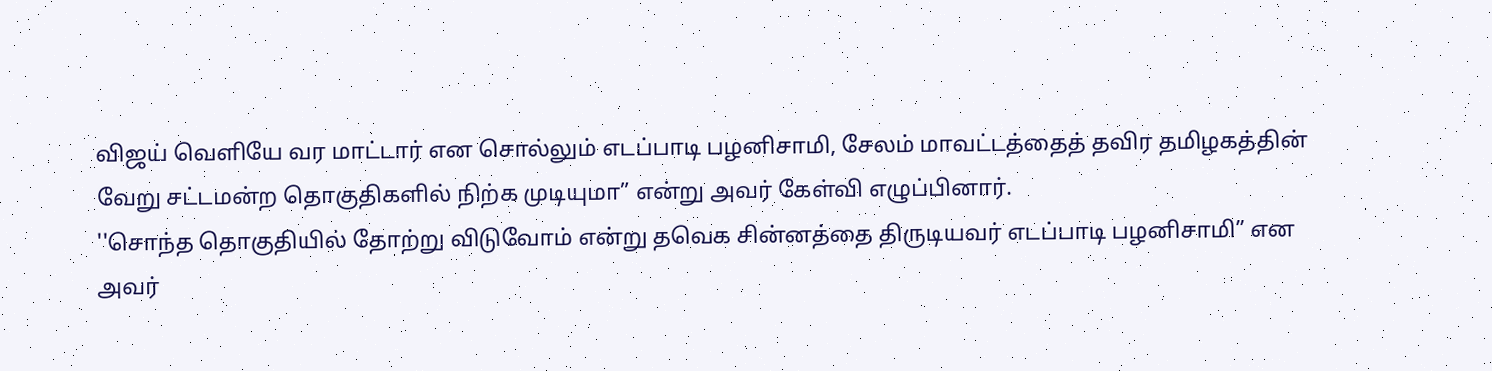விஜய் வெளியே வர மாட்டார் என சொல்லும் எடப்பாடி பழனிசாமி, சேலம் மாவட்டத்தைத் தவிர தமிழகத்தின் வேறு சட்டமன்ற தொகுதிகளில் நிற்க முடியுமா” என்று அவர் கேள்வி எழுப்பினார்.
''சொந்த தொகுதியில் தோற்று விடுவோம் என்று தவெக சின்னத்தை திருடியவர் எடப்பாடி பழனிசாமி” என அவர்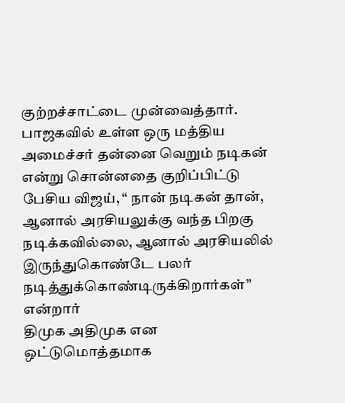குற்றச்சாட்டை முன்வைத்தார்.
பாஜகவில் உள்ள ஒரு மத்திய அமைச்சர் தன்னை வெறும் நடிகன் என்று சொன்னதை குறிப்பிட்டு பேசிய விஜய், “ நான் நடிகன் தான், ஆனால் அரசியலுக்கு வந்த பிறகு நடிக்கவில்லை, ஆனால் அரசியலில் இருந்துகொண்டே பலர் நடித்துக்கொண்டிருக்கிறார்கள்” என்றார்
திமுக அதிமுக என ஒட்டுமொத்தமாக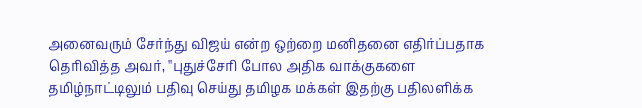அனைவரும் சேர்ந்து விஜய் என்ற ஒற்றை மனிதனை எதிர்ப்பதாக தெரிவித்த அவர், ''புதுச்சேரி போல அதிக வாக்குகளை தமிழ்நாட்டிலும் பதிவு செய்து தமிழக மக்கள் இதற்கு பதிலளிக்க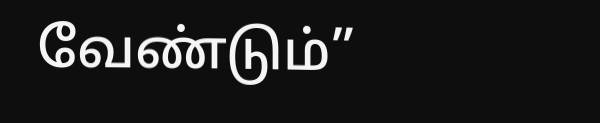வேண்டும்”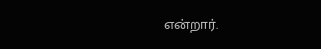என்றார்.